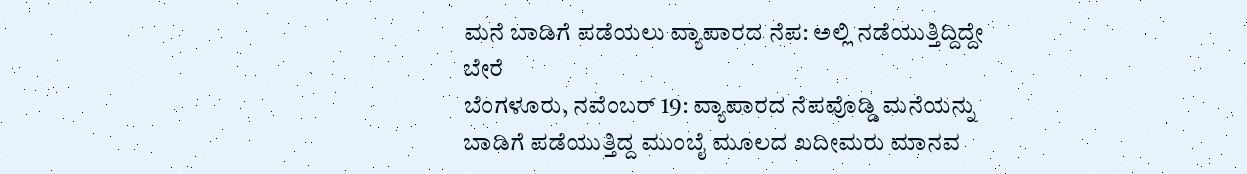ಮನೆ ಬಾಡಿಗೆ ಪಡೆಯಲು ವ್ಯಾಪಾರದ ನೆಪ: ಅಲ್ಲಿ ನಡೆಯುತ್ತಿದ್ದಿದ್ದೇ ಬೇರೆ
ಬೆಂಗಳೂರು, ನವೆಂಬರ್ 19: ವ್ಯಾಪಾರದ ನೆಪವೊಡ್ಡಿ ಮನೆಯನ್ನು ಬಾಡಿಗೆ ಪಡೆಯುತ್ತಿದ್ದ ಮುಂಬೈ ಮೂಲದ ಖದೀಮರು ಮಾನವ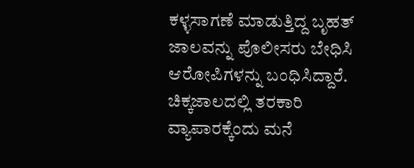ಕಳ್ಳಸಾಗಣೆ ಮಾಡುತ್ತಿದ್ದ ಬೃಹತ್ ಜಾಲವನ್ನು ಪೊಲೀಸರು ಬೇಧಿಸಿ ಆರೋಪಿಗಳನ್ನು ಬಂಧಿಸಿದ್ದಾರೆ.
ಚಿಕ್ಕಜಾಲದಲ್ಲಿ ತರಕಾರಿ ವ್ಯಾಪಾರಕ್ಕೆಂದು ಮನೆ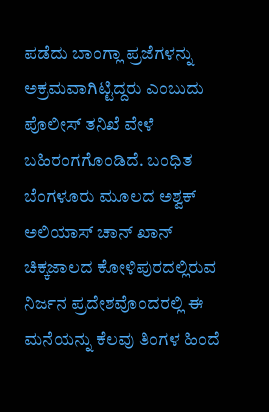ಪಡೆದು ಬಾಂಗ್ಲಾ ಪ್ರಜೆಗಳನ್ನು ಅಕ್ರಮವಾಗಿಟ್ಟಿದ್ದರು ಎಂಬುದು ಪೊಲೀಸ್ ತನಿಖೆ ವೇಳೆ ಬಹಿರಂಗಗೊಂಡಿದೆ. ಬಂಧಿತ ಬೆಂಗಳೂರು ಮೂಲದ ಅಶ್ವಕ್ ಅಲಿಯಾಸ್ ಚಾನ್ ಖಾನ್ ಚಿಕ್ಕಜಾಲದ ಕೋಳಿಪುರದಲ್ಲಿರುವ ನಿರ್ಜನ ಪ್ರದೇಶವೊಂದರಲ್ಲಿ ಈ ಮನೆಯನ್ನು ಕೆಲವು ತಿಂಗಳ ಹಿಂದೆ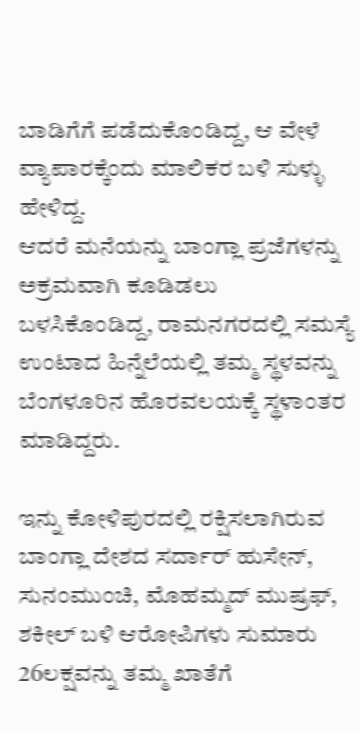ಬಾಡಿಗೆಗೆ ಪಡೆದುಕೊಂಡಿದ್ದ, ಆ ವೇಳೆ ವ್ಯಾಪಾರಕ್ಕೆಂದು ಮಾಲಿಕರ ಬಳಿ ಸುಳ್ಳು ಹೇಳಿದ್ದ.
ಆದರೆ ಮನೆಯನ್ನು ಬಾಂಗ್ಲಾ ಪ್ರಜೆಗಳನ್ನು ಅಕ್ರಮವಾಗಿ ಕೂಡಿಡಲು ಬಳಸಿಕೊಂಡಿದ್ದ, ರಾಮನಗರದಲ್ಲಿ ಸಮಸ್ಯೆ ಉಂಟಾದ ಹಿನ್ನೆಲೆಯಲ್ಲಿ ತಮ್ಮ ಸ್ಥಳವನ್ನು ಬೆಂಗಳೂರಿನ ಹೊರವಲಯಕ್ಕೆ ಸ್ಥಳಾಂತರ ಮಾಡಿದ್ದರು.

ಇನ್ನು ಕೋಳಿಪುರದಲ್ಲಿ ರಕ್ಷಿಸಲಾಗಿರುವ ಬಾಂಗ್ಲಾ ದೇಶದ ಸರ್ದಾರ್ ಹುಸೇನ್, ಸುನಂಮುಂಚಿ, ಮೊಹಮ್ಮದ್ ಮುಷ್ರಫ್, ಶಕೀಲ್ ಬಳಿ ಆರೋಪಿಗಳು ಸುಮಾರು 26ಲಕ್ಷವನ್ನು ತಮ್ಮ ಖಾತೆಗೆ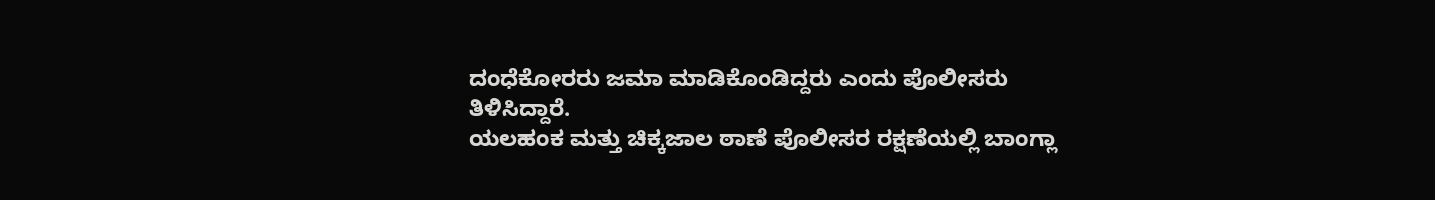ದಂಧೆಕೋರರು ಜಮಾ ಮಾಡಿಕೊಂಡಿದ್ದರು ಎಂದು ಪೊಲೀಸರು ತಿಳಿಸಿದ್ದಾರೆ.
ಯಲಹಂಕ ಮತ್ತು ಚಿಕ್ಕಜಾಲ ಠಾಣೆ ಪೊಲೀಸರ ರಕ್ಷಣೆಯಲ್ಲಿ ಬಾಂಗ್ಲಾ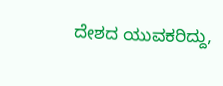ದೇಶದ ಯುವಕರಿದ್ದು,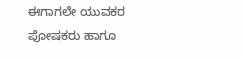ಈಗಾಗಲೇ ಯುವಕರ ಪೋಷಕರು ಹಾಗೂ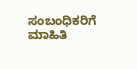ಸಂಬಂಧಿಕರಿಗೆ ಮಾಹಿತಿ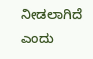ನೀಡಲಾಗಿದೆ ಎಂದು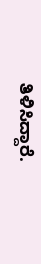ತಿಳಿಸಿದ್ದಾರೆ.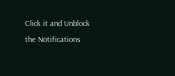Click it and Unblock the Notifications